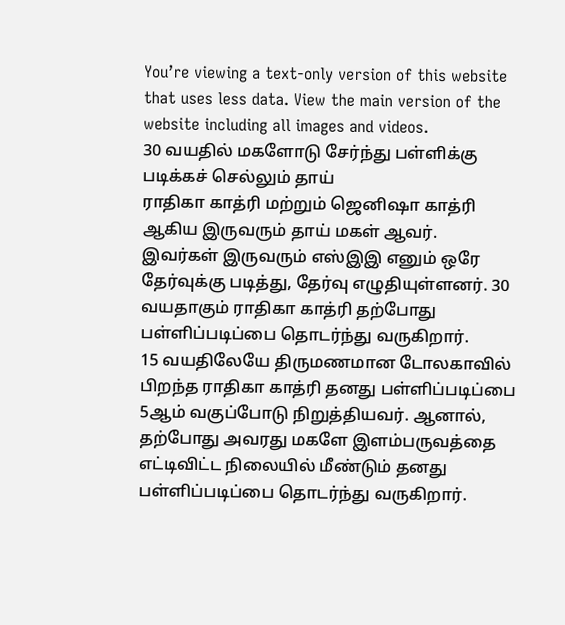You’re viewing a text-only version of this website that uses less data. View the main version of the website including all images and videos.
30 வயதில் மகளோடு சேர்ந்து பள்ளிக்கு படிக்கச் செல்லும் தாய்
ராதிகா காத்ரி மற்றும் ஜெனிஷா காத்ரி ஆகிய இருவரும் தாய் மகள் ஆவர்.
இவர்கள் இருவரும் எஸ்இஇ எனும் ஒரே தேர்வுக்கு படித்து, தேர்வு எழுதியுள்ளனர். 30 வயதாகும் ராதிகா காத்ரி தற்போது பள்ளிப்படிப்பை தொடர்ந்து வருகிறார்.
15 வயதிலேயே திருமணமான டோலகாவில் பிறந்த ராதிகா காத்ரி தனது பள்ளிப்படிப்பை 5ஆம் வகுப்போடு நிறுத்தியவர். ஆனால், தற்போது அவரது மகளே இளம்பருவத்தை எட்டிவிட்ட நிலையில் மீண்டும் தனது பள்ளிப்படிப்பை தொடர்ந்து வருகிறார்.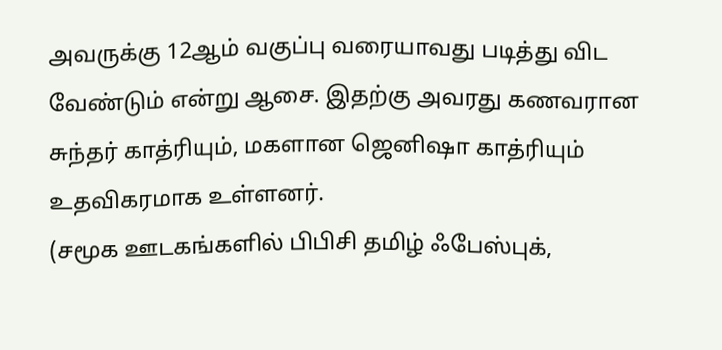அவருக்கு 12ஆம் வகுப்பு வரையாவது படித்து விட வேண்டும் என்று ஆசை. இதற்கு அவரது கணவரான சுந்தர் காத்ரியும், மகளான ஜெனிஷா காத்ரியும் உதவிகரமாக உள்ளனர்.
(சமூக ஊடகங்களில் பிபிசி தமிழ் ஃபேஸ்புக்,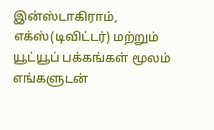இன்ஸ்டாகிராம், எக்ஸ்(டிவிட்டர்) மற்றும் யூட்யூப் பக்கங்கள் மூலம் எங்களுடன்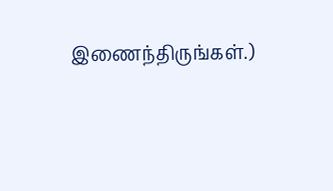இணைந்திருங்கள்.)